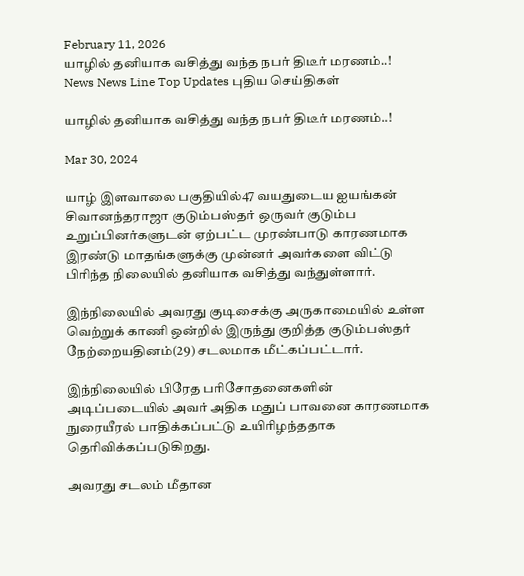February 11, 2026
யாழில் தனியாக வசித்து வந்த நபர் திடீர் மரணம்..!
News News Line Top Updates புதிய செய்திகள்

யாழில் தனியாக வசித்து வந்த நபர் திடீர் மரணம்..!

Mar 30, 2024

யாழ் இளவாலை பகுதியில்47 வயதுடைய ஐயங்கன் சிவானந்தராஜா குடும்பஸ்தர் ஒருவர் குடும்ப உறுப்பினர்களுடன் ஏற்பட்ட முரண்பாடு காரணமாக இரண்டு மாதங்களுக்கு முன்னர் அவர்களை விட்டு பிரிந்த நிலையில் தனியாக வசித்து வந்துள்ளார்.

இந்நிலையில் அவரது குடிசைக்கு அருகாமையில் உள்ள வெற்றுக் காணி ஒன்றில் இருந்து குறித்த குடும்பஸ்தர் நேற்றையதினம்(29) சடலமாக மீட்கப்பட்டார்.

இந்நிலையில் பிரேத பரிசோதனைகளின் அடிப்படையில் அவர் அதிக மதுப் பாவனை காரணமாக நுரையீரல் பாதிக்கப்பட்டு உயிரிழந்ததாக தெரிவிக்கப்படுகிறது.

அவரது சடலம் மீதான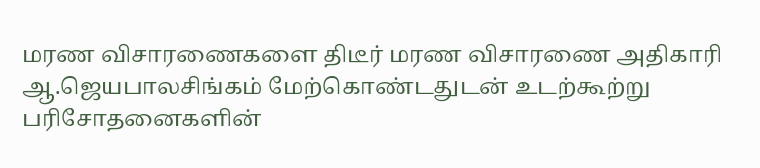மரண விசாரணைகளை திடீர் மரண விசாரணை அதிகாரி ஆ.ஜெயபாலசிங்கம் மேற்கொண்டதுடன் உடற்கூற்று பரிசோதனைகளின்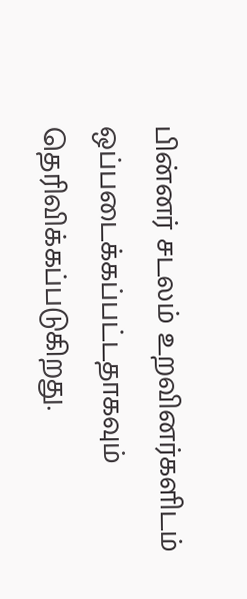பின்னர் சடலம் உறவினர்களிடம் ஒப்படைக்கப்பட்டதாகவும் தெரிவிக்கப்படுகிறது.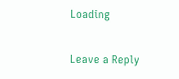Loading

Leave a Reply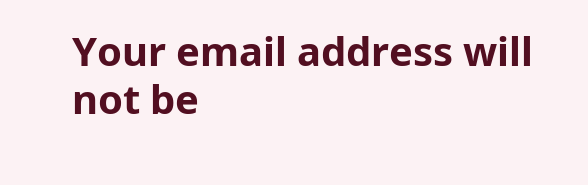Your email address will not be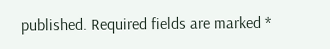published. Required fields are marked *